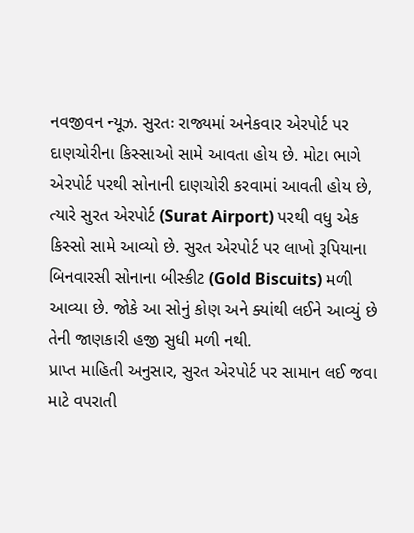નવજીવન ન્યૂઝ. સુરતઃ રાજ્યમાં અનેકવાર એરપોર્ટ પર દાણચોરીના કિસ્સાઓ સામે આવતા હોય છે. મોટા ભાગે એરપોર્ટ પરથી સોનાની દાણચોરી કરવામાં આવતી હોય છે, ત્યારે સુરત એરપોર્ટ (Surat Airport) પરથી વધુ એક કિસ્સો સામે આવ્યો છે. સુરત એરપોર્ટ પર લાખો રૂપિયાના બિનવારસી સોનાના બીસ્કીટ (Gold Biscuits) મળી આવ્યા છે. જોકે આ સોનું કોણ અને ક્યાંથી લઈને આવ્યું છે તેની જાણકારી હજી સુધી મળી નથી.
પ્રાપ્ત માહિતી અનુસાર, સુરત એરપોર્ટ પર સામાન લઈ જવા માટે વપરાતી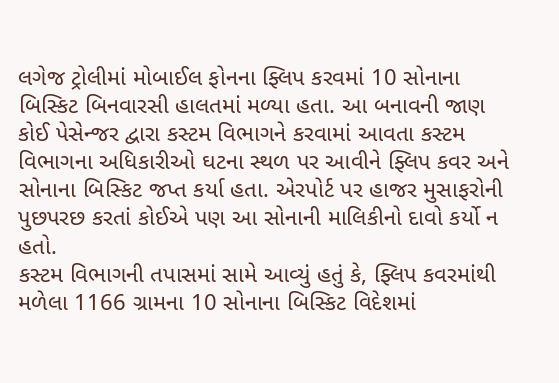લગેજ ટ્રોલીમાં મોબાઈલ ફોનના ફ્લિપ કરવમાં 10 સોનાના બિસ્કિટ બિનવારસી હાલતમાં મળ્યા હતા. આ બનાવની જાણ કોઈ પેસેન્જર દ્વારા કસ્ટમ વિભાગને કરવામાં આવતા કસ્ટમ વિભાગના અધિકારીઓ ઘટના સ્થળ પર આવીને ફ્લિપ કવર અને સોનાના બિસ્કિટ જપ્ત કર્યા હતા. એરપોર્ટ પર હાજર મુસાફરોની પુછપરછ કરતાં કોઈએ પણ આ સોનાની માલિકીનો દાવો કર્યો ન હતો.
કસ્ટમ વિભાગની તપાસમાં સામે આવ્યું હતું કે, ફ્લિપ કવરમાંથી મળેલા 1166 ગ્રામના 10 સોનાના બિસ્કિટ વિદેશમાં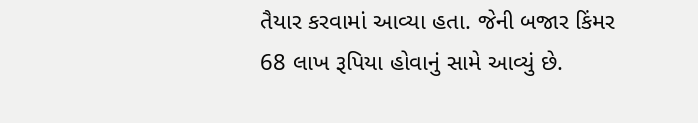તૈયાર કરવામાં આવ્યા હતા. જેની બજાર કિંમર 68 લાખ રૂપિયા હોવાનું સામે આવ્યું છે.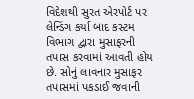વિદેશથી સુરત એરપોર્ટ પર લેન્ડિંગ કર્યા બાદ કસ્ટમ વિભાગ દ્વારા મુસાફરની તપાસ કરવામાં આવતી હોય છે. સોનું લાવનાર મુસાફર તપાસમાં પકડાઈ જવાની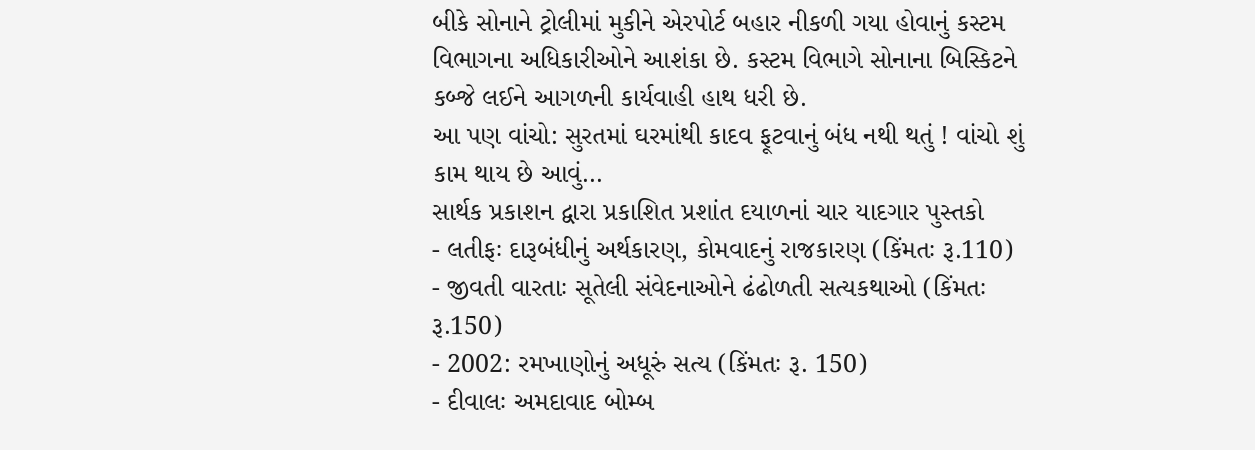બીકે સોનાને ટ્રોલીમાં મુકીને એરપોર્ટ બહાર નીકળી ગયા હોવાનું કસ્ટમ વિભાગના અધિકારીઓને આશંકા છે. કસ્ટમ વિભાગે સોનાના બિસ્કિટને કબ્જે લઈને આગળની કાર્યવાહી હાથ ધરી છે.
આ પણ વાંચો: સુરતમાં ઘરમાંથી કાદવ ફૂટવાનું બંધ નથી થતું ! વાંચો શું કામ થાય છે આવું…
સાર્થક પ્રકાશન દ્વારા પ્રકાશિત પ્રશાંત દયાળનાં ચાર યાદગાર પુસ્તકો
- લતીફઃ દારૂબંધીનું અર્થકારણ, કોમવાદનું રાજકારણ (કિંમતઃ રૂ.110)
- જીવતી વારતાઃ સૂતેલી સંવેદનાઓને ઢંઢોળતી સત્યકથાઓ (કિંમતઃ રૂ.150)
- 2002: રમખાણોનું અધૂરું સત્ય (કિંમતઃ રૂ. 150)
- દીવાલઃ અમદાવાદ બોમ્બ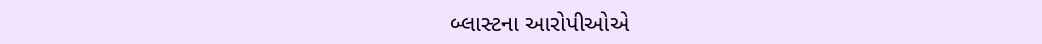બ્લાસ્ટના આરોપીઓએ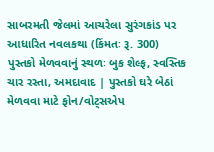સાબરમતી જેલમાં આચરેલા સુરંગકાંડ પર આધારિત નવલકથા (કિંમતઃ રૂ. 300)
પુસ્તકો મેળવવાનું સ્થળઃ બુક શેલ્ફ, સ્વસ્તિક ચાર રસ્તા, અમદાવાદ | પુસ્તકો ઘરે બેઠાં મેળવવા માટે ફોન/વોટ્સએપ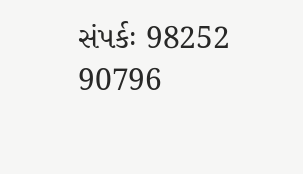સંપર્કઃ 98252 90796